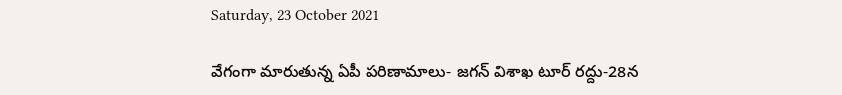Saturday, 23 October 2021

వేగంగా మారుతున్న ఏపీ పరిణామాలు- జగన్ విశాఖ టూర్ రద్దు-28న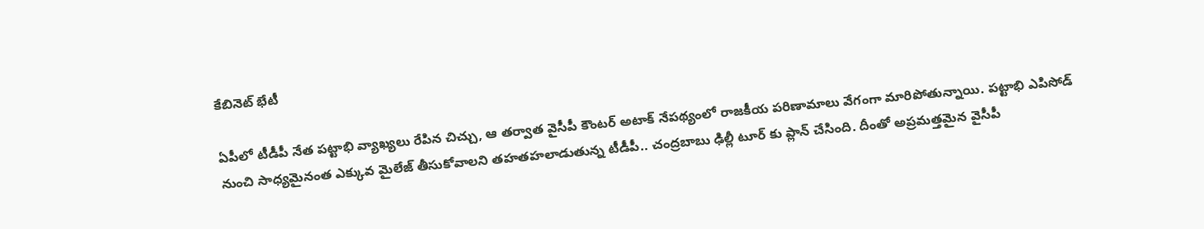కేబినెట్ భేటీ

ఏపీలో టీడీపీ నేత పట్టాభి వ్యాఖ్యలు రేపిన చిచ్చు, ఆ తర్వాత వైసీపీ కౌంటర్ అటాక్ నేపథ్యంలో రాజకీయ పరిణామాలు వేగంగా మారిపోతున్నాయి. పట్టాభి ఎపిసోడ్ నుంచి సాధ్యమైనంత ఎక్కువ మైలేజ్ తీసుకోవాలని తహతహలాడుతున్న టీడీపీ.. చంద్రబాబు ఢిల్లీ టూర్ కు ప్లాన్ చేసింది. దీంతో అప్రమత్తమైన వైసీపీ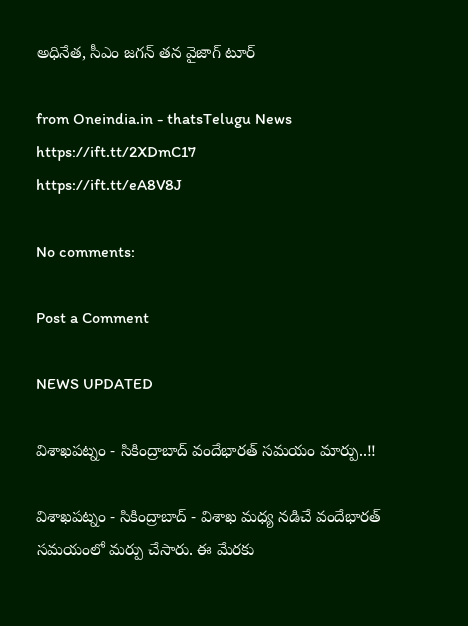అధినేత, సీఎం జగన్ తన వైజాగ్ టూర్

from Oneindia.in - thatsTelugu News https://ift.tt/2XDmC17
https://ift.tt/eA8V8J

No comments:

Post a Comment

NEWS UPDATED

విశాఖపట్నం - సికింద్రాబాద్ వందేభారత్ సమయం మార్పు..!!

విశాఖపట్నం - సికింద్రాబాద్ - విశాఖ మధ్య నడిచే వందేభారత్ సమయంలో మర్పు చేసారు. ఈ మేరకు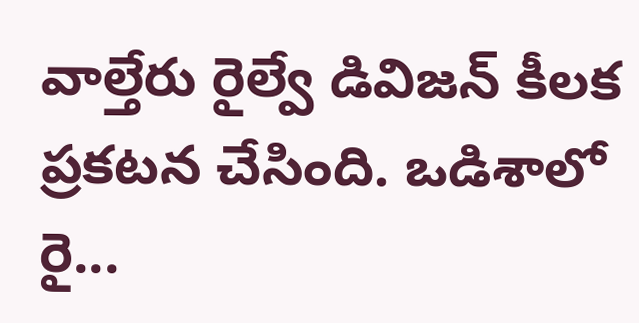వాల్తేరు రైల్వే డివిజన్ కీలక ప్రకటన చేసింది. ఒడిశాలో రై...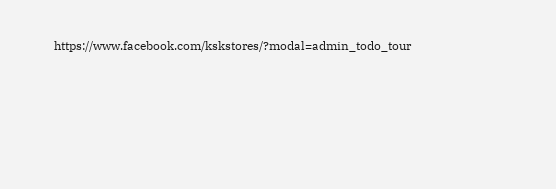https://www.facebook.com/kskstores/?modal=admin_todo_tour